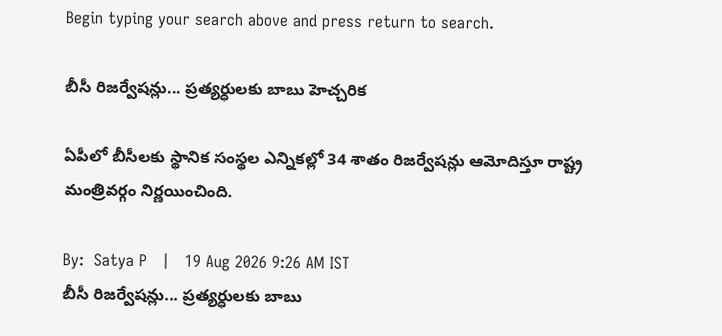Begin typing your search above and press return to search.

బీసీ రిజర్వేషన్లు... ప్రత్యర్ధులకు బాబు హెచ్చరిక

ఏపీలో బీసీలకు స్థానిక సంస్థల ఎన్నికల్లో 34 శాతం రిజర్వేషన్లు ఆమోదిస్తూ రాష్ట్ర మంత్రివర్గం నిర్ణయించింది.

By:  Satya P   |   19 Aug 2026 9:26 AM IST
బీసీ రిజర్వేషన్లు... ప్రత్యర్ధులకు బాబు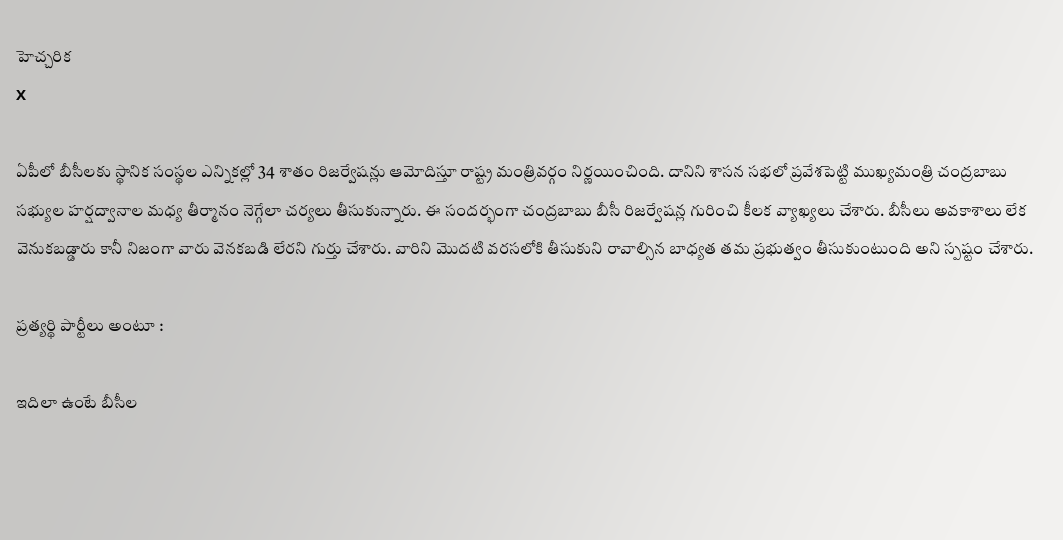హెచ్చరిక
X

ఏపీలో బీసీలకు స్థానిక సంస్థల ఎన్నికల్లో 34 శాతం రిజర్వేషన్లు ఆమోదిస్తూ రాష్ట్ర మంత్రివర్గం నిర్ణయించింది. దానిని శాసన సభలో ప్రవేశపెట్టి ముఖ్యమంత్రి చంద్రబాబు సభ్యుల హర్షద్వానాల మధ్య తీర్మానం నెగ్గేలా చర్యలు తీసుకున్నారు. ఈ సందర్భంగా చంద్రబాబు బీసీ రిజర్వేషన్ల గురించి కీలక వ్యాఖ్యలు చేశారు. బీసీలు అవకాశాలు లేక వెనుకబడ్డారు కానీ నిజంగా వారు వెనకబడి లేరని గుర్తు చేశారు. వారిని మొదటి వరసలోకి తీసుకుని రావాల్సిన బాధ్యత తమ ప్రభుత్వం తీసుకుంటుంది అని స్పష్టం చేశారు.

ప్రత్యర్థి పార్టీలు అంటూ :

ఇదిలా ఉంటే బీసీల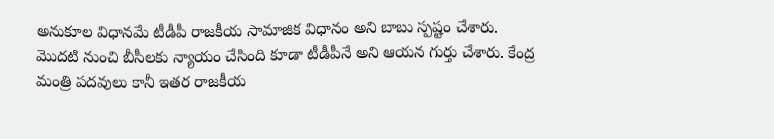అనుకూల విధానమే టీడీపీ రాజకీయ సామాజిక విధానం అని బాబు స్పష్టం చేశారు. మొదటి నుంచి బీసీలకు న్యాయం చేసింది కూడా టీడీపీనే అని ఆయన గుర్తు చేశారు. కేంద్ర మంత్రి పదవులు కానీ ఇతర రాజకీయ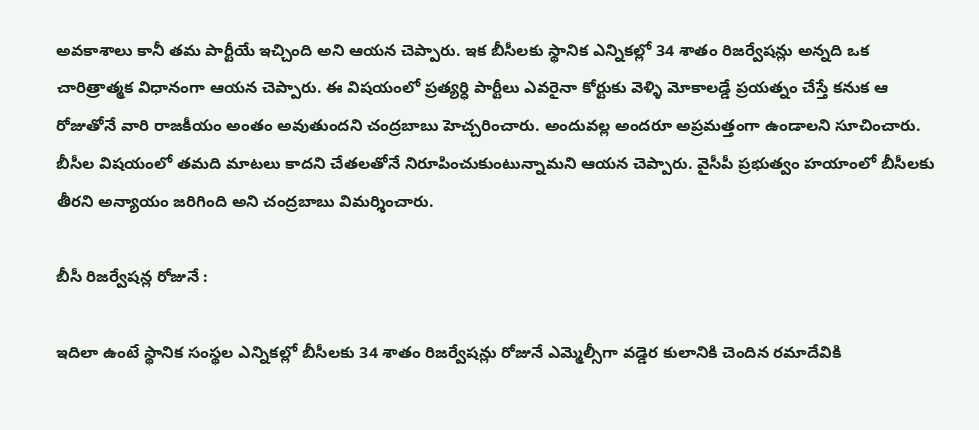అవకాశాలు కానీ తమ పార్టీయే ఇచ్చింది అని ఆయన చెప్పారు. ఇక బీసీలకు స్థానిక ఎన్నికల్లో 34 శాతం రిజర్వేషన్లు అన్నది ఒక చారిత్రాత్మక విధానంగా ఆయన చెప్పారు. ఈ విషయంలో ప్రత్యర్ధి పార్టీలు ఎవరైనా కోర్టుకు వెళ్ళి మోకాలడ్డే ప్రయత్నం చేస్తే కనుక ఆ రోజుతోనే వారి రాజకీయం అంతం అవుతుందని చంద్రబాబు హెచ్చరించారు. అందువల్ల అందరూ అప్రమత్తంగా ఉండాలని సూచించారు. బీసీల విషయంలో తమది మాటలు కాదని చేతలతోనే నిరూపించుకుంటున్నామని ఆయన చెప్పారు. వైసీపీ ప్రభుత్వం హయాంలో బీసీలకు తీరని అన్యాయం జరిగింది అని చంద్రబాబు విమర్శించారు.

బీసీ రిజర్వేషన్ల రోజునే :

ఇదిలా ఉంటే స్థానిక సంస్థల ఎన్నికల్లో బీసీలకు 34 శాతం రిజర్వేషన్లు రోజునే ఎమ్మెల్సీగా వడ్డెర కులానికి చెందిన రమాదేవికి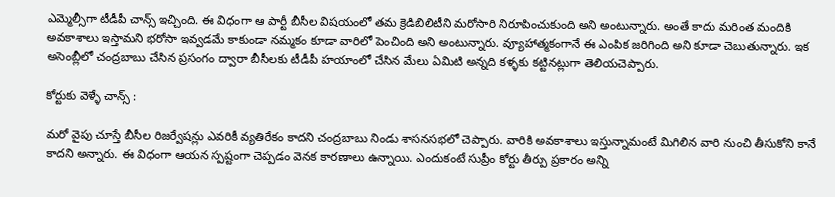ఎమ్మెల్సీగా టీడీపీ చాన్స్ ఇచ్చింది. ఈ విధంగా ఆ పార్టీ బీసీల విషయంలో తమ క్రెడిబిలిటీని మరోసారి నిరూపించుకుంది అని అంటున్నారు. అంతే కాదు మరింత మందికి అవకాశాలు ఇస్తామని భరోసా ఇవ్వడమే కాకుండా నమ్మకం కూడా వారిలో పెంచింది అని అంటున్నారు. వ్యూహాత్మకంగానే ఈ ఎంపిక జరిగింది అని కూడా చెబుతున్నారు. ఇక అసెంబ్లీలో చంద్రబాబు చేసిన ప్రసంగం ద్వారా బీసీలకు టీడీపీ హయాంలో చేసిన మేలు ఏమిటి అన్నది కళ్ళకు కట్టినట్లుగా తెలియచెప్పారు.

కోర్టుకు వెళ్ళే చాన్స్ :

మరో వైపు చూస్తే బీసీల రిజర్వేషన్లు ఎవరికీ వ్యతిరేకం కాదని చంద్రబాబు నిండు శాసనసభలో చెప్పారు. వారికి అవకాశాలు ఇస్తున్నామంటే మిగిలిన వారి నుంచి తీసుకోని కానే కాదని అన్నారు. ఈ విధంగా ఆయన స్పష్టంగా చెప్పడం వెనక కారణాలు ఉన్నాయి. ఎందుకంటే సుప్రీం కోర్టు తీర్పు ప్రకారం అన్ని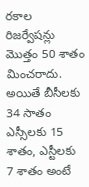రకాల రిజర్వేషన్లు మొత్తం 50 శాతం మించరాదు. అయితే బీసీలకు 34 సాతం ఎస్సీలకు 15 శాతం, ఎస్టీలకు 7 శాతం అంటే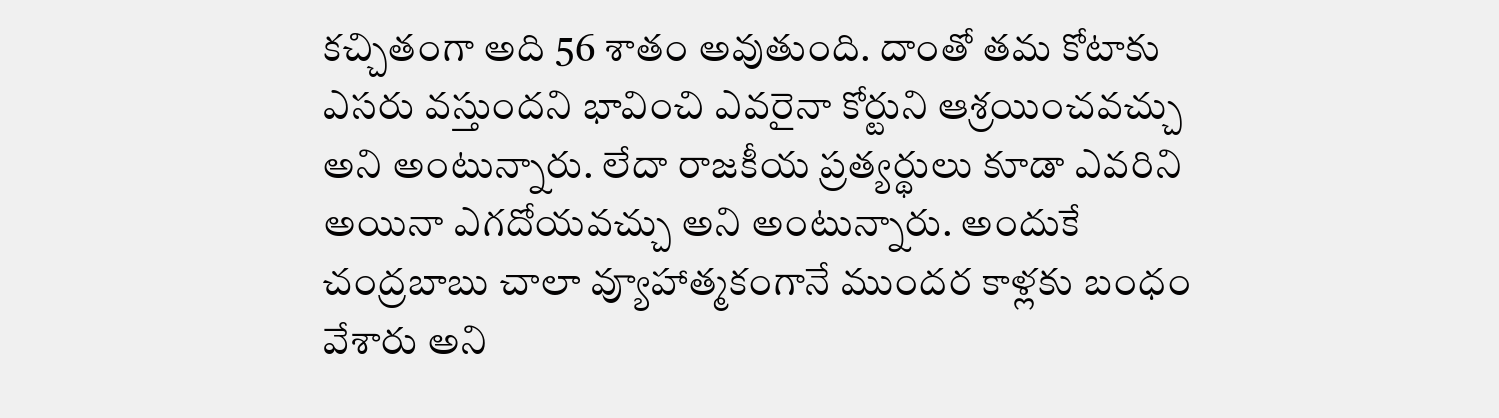కచ్చితంగా అది 56 శాతం అవుతుంది. దాంతో తమ కోటాకు ఎసరు వస్తుందని భావించి ఎవరైనా కోర్టుని ఆశ్రయించవచ్చు అని అంటున్నారు. లేదా రాజకీయ ప్రత్యర్థులు కూడా ఎవరిని అయినా ఎగదోయవచ్చు అని అంటున్నారు. అందుకే చంద్రబాబు చాలా వ్యూహాత్మకంగానే ముందర కాళ్లకు బంధం వేశారు అని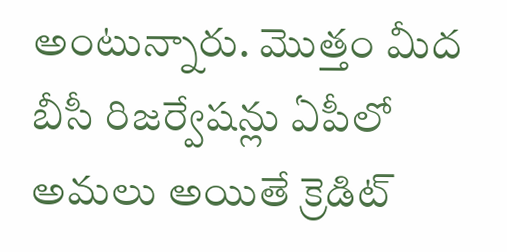అంటున్నారు. మొత్తం మీద బీసీ రిజర్వేషన్లు ఏపీలో అమలు అయితే క్రెడిట్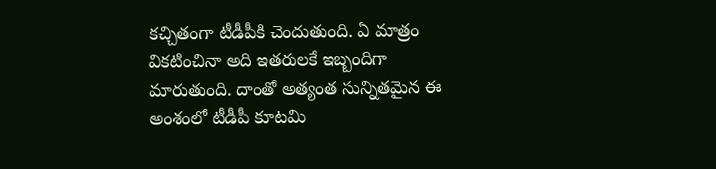కచ్చితంగా టీడీపీకి చెందుతుంది. ఏ మాత్రం వికటించినా అది ఇతరులకే ఇబ్బందిగా మారుతుంది. దాంతో అత్యంత సున్నితమైన ఈ అంశంలో టీడీపీ కూటమి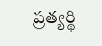ప్రత్యర్థి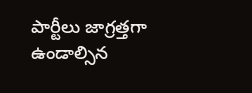పార్టీలు జాగ్రత్తగా ఉండాల్సిన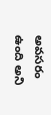అవసరం ఉంది అని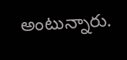అంటున్నారు.